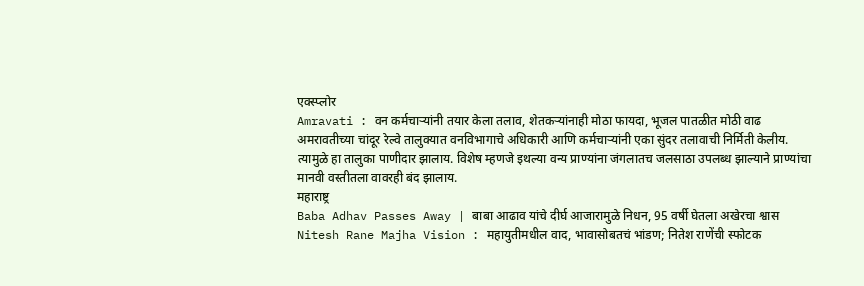एक्स्प्लोर
Amravati : वन कर्मचाऱ्यांनी तयार केला तलाव, शेतकऱ्यांनाही मोठा फायदा, भूजल पातळीत मोठी वाढ
अमरावतीच्या चांदूर रेल्वे तालुक्यात वनविभागाचे अधिकारी आणि कर्मचाऱ्यांनी एका सुंदर तलावाची निर्मिती केलीय. त्यामुळे हा तालुका पाणीदार झालाय. विशेष म्हणजे इथल्या वन्य प्राण्यांना जंगलातच जलसाठा उपलब्ध झाल्याने प्राण्यांचा मानवी वस्तीतला वावरही बंद झालाय.
महाराष्ट्र
Baba Adhav Passes Away | बाबा आढाव यांचे दीर्घ आजारामुळे निधन, 95 वर्षी घेतला अखेरचा श्वास
Nitesh Rane Majha Vision : महायुतीमधील वाद, भावासोबतचं भांडण; नितेश राणेंची स्फोटक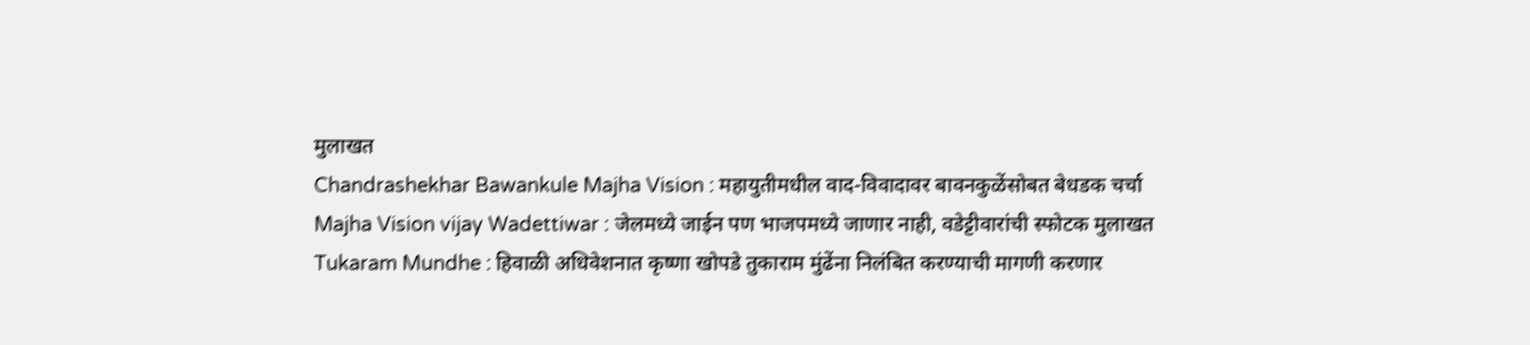मुलाखत
Chandrashekhar Bawankule Majha Vision : महायुतीमधील वाद-विवादावर बावनकुळेंसोबत बेधडक चर्चा
Majha Vision vijay Wadettiwar : जेलमध्ये जाईन पण भाजपमध्ये जाणार नाही, वडेट्टीवारांची स्फोटक मुलाखत
Tukaram Mundhe : हिवाळी अधिवेशनात कृष्णा खोपडे तुकाराम मुंढेंना निलंबित करण्याची मागणी करणार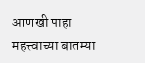आणखी पाहा
महत्त्वाच्या बातम्या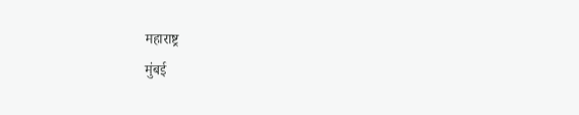महाराष्ट्र
मुंबई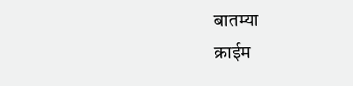बातम्या
क्राईम